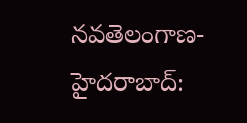నవతెలంగాణ-హైదరాబాద్: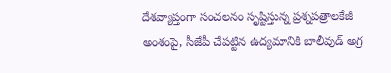దేశవ్యాప్తంగా సంచలనం సృష్టిస్తున్న ప్రశ్నపత్రాలకేజీ అంశంపై, సీజేపీ చేపట్టిన ఉద్యమానికి బాలీవుడ్ అగ్ర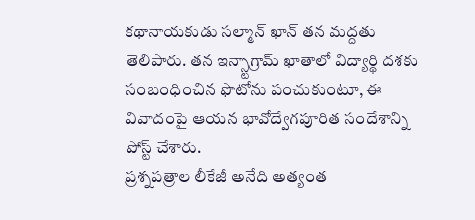కథానాయకుడు సల్మాన్ ఖాన్ తన మద్దతు తెలిపారు. తన ఇన్స్టాగ్రామ్ ఖాతాలో విద్యార్థి దశకు సంబంధించిన ఫొటోను పంచుకుంటూ, ఈ వివాదంపై ఆయన భావోద్వేగపూరిత సందేశాన్ని పోస్ట్ చేశారు.
ప్రశ్నపత్రాల లీకేజీ అనేది అత్యంత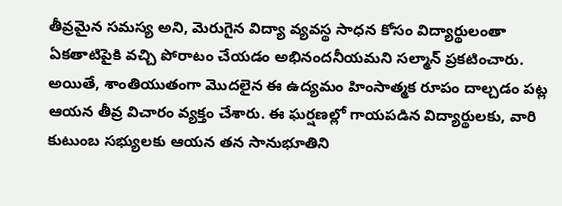తీవ్రమైన సమస్య అని, మెరుగైన విద్యా వ్యవస్థ సాధన కోసం విద్యార్థులంతా ఏకతాటిపైకి వచ్చి పోరాటం చేయడం అభినందనీయమని సల్మాన్ ప్రకటించారు. అయితే, శాంతియుతంగా మొదలైన ఈ ఉద్యమం హింసాత్మక రూపం దాల్చడం పట్ల ఆయన తీవ్ర విచారం వ్యక్తం చేశారు. ఈ ఘర్షణల్లో గాయపడిన విద్యార్థులకు, వారి కుటుంబ సభ్యులకు ఆయన తన సానుభూతిని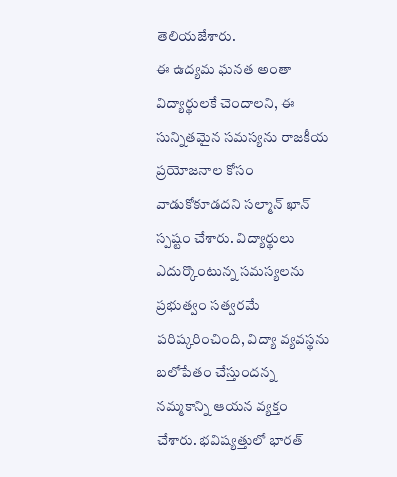తెలియజేశారు.
ఈ ఉద్యమ ఘనత అంతా విద్యార్థులకే చెందాలని, ఈ సున్నితమైన సమస్యను రాజకీయ ప్రయోజనాల కోసం వాడుకోకూడదని సల్మాన్ ఖాన్ స్పష్టం చేశారు. విద్యార్థులు ఎదుర్కొంటున్న సమస్యలను ప్రభుత్వం సత్వరమే పరిష్కరించింది, విద్యా వ్యవస్థను బలోపేతం చేస్తుందన్న నమ్మకాన్ని ఆయన వ్యక్తం చేశారు. భవిష్యత్తులో భారత్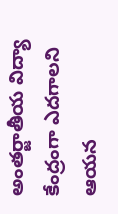అంతర్జాతీయ విద్యా కేంద్రంగా ఎదగాలని ఆయన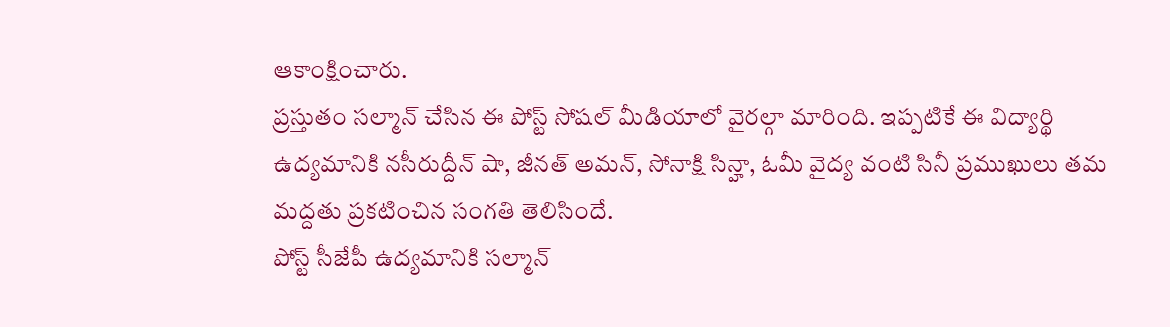ఆకాంక్షించారు.
ప్రస్తుతం సల్మాన్ చేసిన ఈ పోస్ట్ సోషల్ మీడియాలో వైరల్గా మారింది. ఇప్పటికే ఈ విద్యార్థి ఉద్యమానికి నసీరుద్దీన్ షా, జీనత్ అమన్, సోనాక్షి సిన్హా, ఓమీ వైద్య వంటి సినీ ప్రముఖులు తమ మద్దతు ప్రకటించిన సంగతి తెలిసిందే.
పోస్ట్ సీజేపీ ఉద్యమానికి సల్మాన్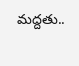మద్దతు..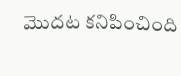మొదట కనిపించింది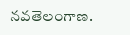నవతెలంగాణ.